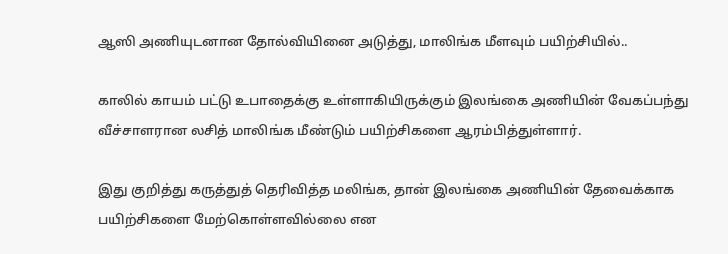ஆஸி அணியுடனான தோல்வியினை அடுத்து, மாலிங்க மீளவும் பயிற்சியில்..

காலில் காயம் பட்டு உபாதைக்கு உள்ளாகியிருக்கும் இலங்கை அணியின் வேகப்பந்து வீச்சாளரான லசித் மாலிங்க மீண்டும் பயிற்சிகளை ஆரம்பித்துள்ளார்.

இது குறித்து கருத்துத் தெரிவித்த மலிங்க, தான் இலங்கை அணியின் தேவைக்காக பயிற்சிகளை மேற்கொள்ளவில்லை என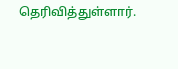தெரிவித்துள்ளார்.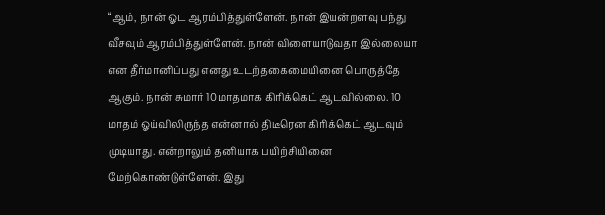“ஆம், நான் ஓட ஆரம்பித்துள்ளேன். நான் இயன்றளவு பந்து வீசவும் ஆரம்பித்துள்ளேன். நான் விளையாடுவதா இல்லையா என தீர்மானிப்பது எனது உடற்தகைமையினை பொருத்தே ஆகும். நான் சுமார் 10மாதமாக கிரிக்கெட் ஆடவில்லை. 10 மாதம் ஓய்விலிருந்த என்னால் திடீரென கிரிக்கெட் ஆடவும் முடியாது. என்றாலும் தனியாக பயிற்சியினை  மேற்கொண்டுள்ளேன். இது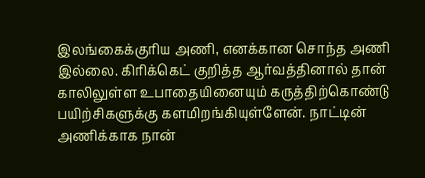இலங்கைக்குரிய அணி, எனக்கான சொந்த அணி இல்லை. கிரிக்கெட் குறித்த ஆர்வத்தினால் தான் காலிலுள்ள உபாதையினையும் கருத்திற்கொண்டு பயிற்சிகளுக்கு களமிறங்கியுள்ளேன். நாட்டின் அணிக்காக நான்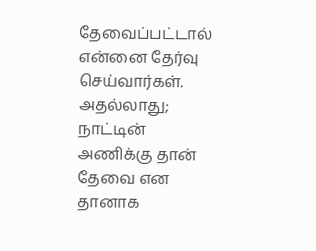தேவைப்பட்டால் என்னை தேர்வு செய்வார்கள். அதல்லாது; நாட்டின் அணிக்கு தான் தேவை என தானாக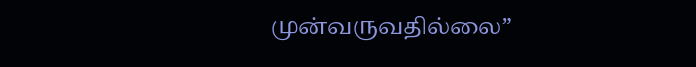முன்வருவதில்லை”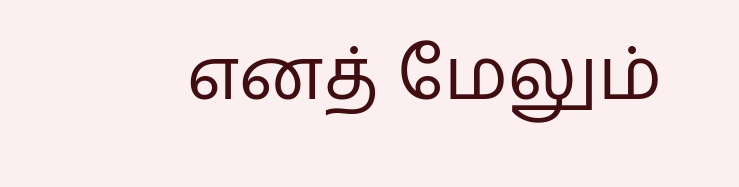எனத் மேலும்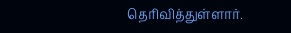தெரிவித்துள்ளார்.